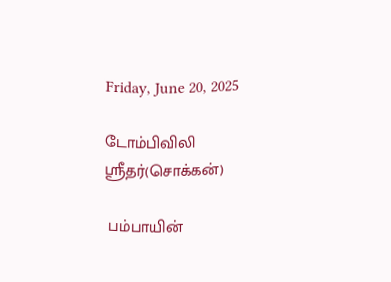Friday, June 20, 2025

டோம்பிவிலி ஶ்ரீதர்(சொக்கன்)

 பம்பாயின்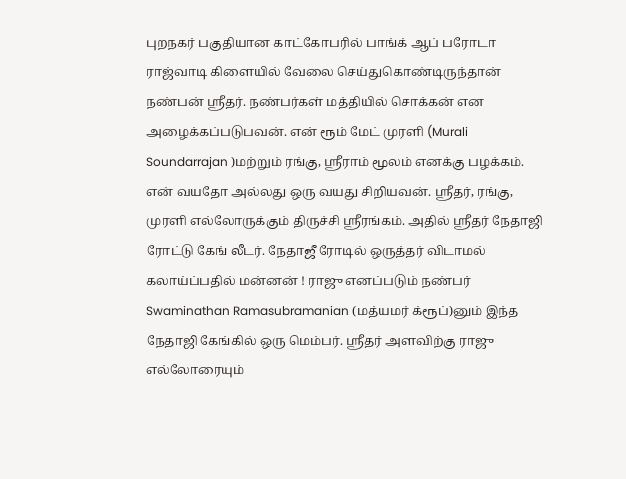புறநகர் பகுதியான காட்கோபரில் பாங்க் ஆப் பரோடா ராஜ்வாடி கிளையில் வேலை செய்துகொண்டிருந்தான் நண்பன் ஶ்ரீதர். நண்பர்கள் மத்தியில் சொக்கன் என அழைக்கப்படுபவன். என் ரூம் மேட் முரளி (Murali Soundarrajan )மற்றும் ரங்கு, ஶ்ரீராம் மூலம் எனக்கு பழக்கம். என் வயதோ அல்லது ஒரு வயது சிறியவன். ஶ்ரீதர், ரங்கு, முரளி எல்லோருக்கும் திருச்சி ஶ்ரீரங்கம். அதில் ஶ்ரீதர் நேதாஜி ரோட்டு கேங் லீடர். நேதாஜீ ரோடில் ஒருத்தர் விடாமல் கலாய்ப்பதில் மன்னன் ! ராஜு எனப்படும் நண்பர் Swaminathan Ramasubramanian (மத்யமர் க்ரூப்)னும் இந்த நேதாஜி கேங்கில் ஒரு மெம்பர். ஶ்ரீதர் அளவிற்கு ராஜு எல்லோரையும்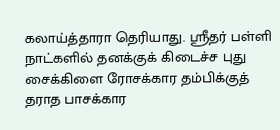கலாய்த்தாரா தெரியாது. ஶ்ரீதர் பள்ளி நாட்களில் தனக்குக் கிடைச்ச புது சைக்கிளை ரோசக்கார தம்பிக்குத் தராத பாசக்கார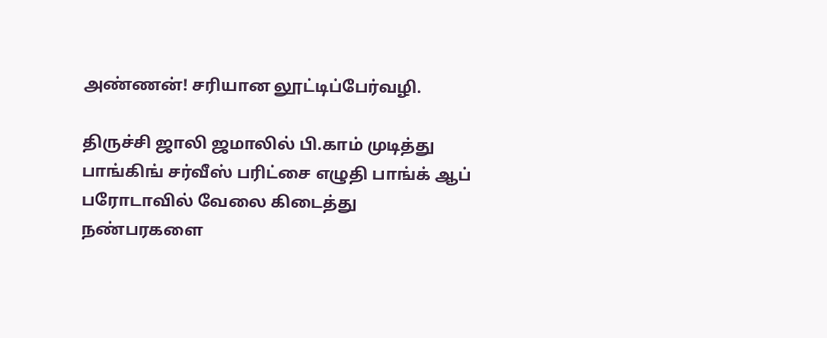அண்ணன்! சரியான லூட்டிப்பேர்வழி.

திருச்சி ஜாலி ஜமாலில் பி.காம் முடித்து பாங்கிங் சர்வீஸ் பரிட்சை எழுதி பாங்க் ஆப் பரோடாவில் வேலை கிடைத்து நண்பரகளை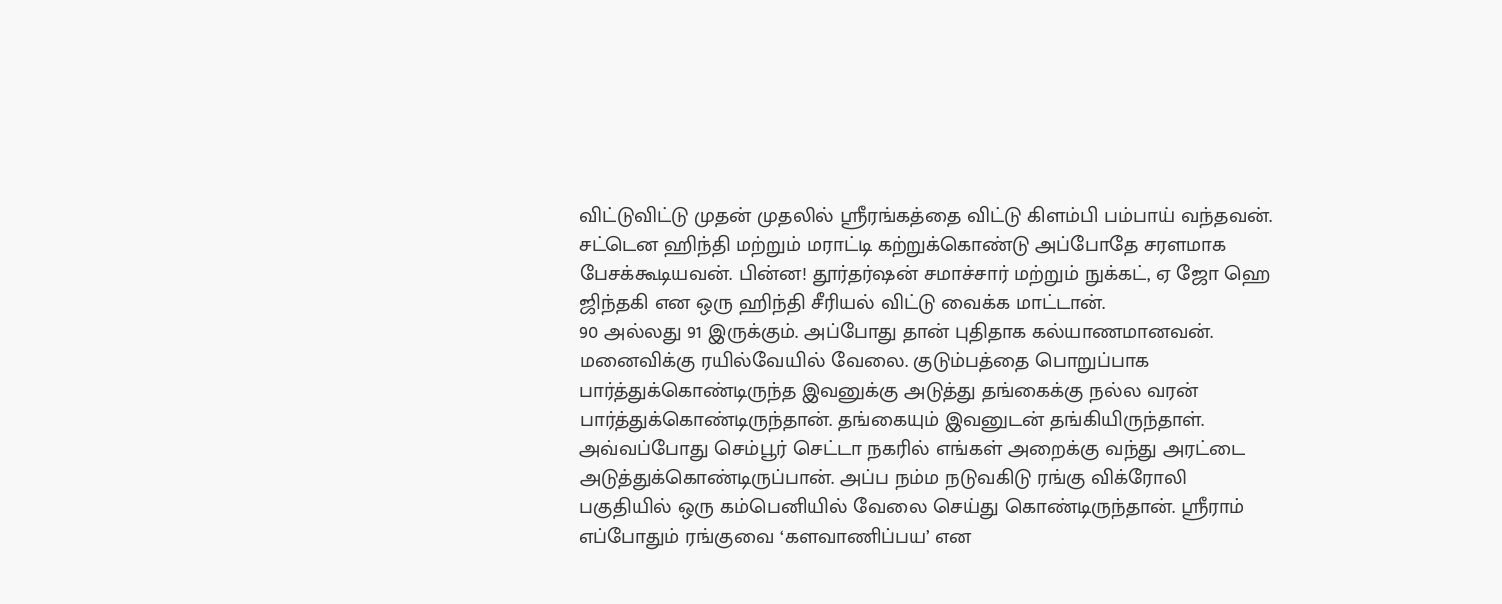விட்டுவிட்டு முதன் முதலில் ஶ்ரீரங்கத்தை விட்டு கிளம்பி பம்பாய் வந்தவன். சட்டென ஹிந்தி மற்றும் மராட்டி கற்றுக்கொண்டு அப்போதே சரளமாக பேசக்கூடியவன். பின்ன! தூர்தர்ஷன் சமாச்சார் மற்றும் நுக்கட், ஏ ஜோ ஹெ ஜிந்தகி என ஒரு ஹிந்தி சீரியல் விட்டு வைக்க மாட்டான்.
90 அல்லது 91 இருக்கும். அப்போது தான் புதிதாக கல்யாணமானவன். மனைவிக்கு ரயில்வேயில் வேலை. குடும்பத்தை பொறுப்பாக பார்த்துக்கொண்டிருந்த இவனுக்கு அடுத்து தங்கைக்கு நல்ல வரன் பார்த்துக்கொண்டிருந்தான். தங்கையும் இவனுடன் தங்கியிருந்தாள்.
அவ்வப்போது செம்பூர் செட்டா நகரில் எங்கள் அறைக்கு வந்து அரட்டை அடுத்துக்கொண்டிருப்பான். அப்ப நம்ம நடுவகிடு ரங்கு விக்ரோலி பகுதியில் ஒரு கம்பெனியில் வேலை செய்து கொண்டிருந்தான். ஶ்ரீராம் எப்போதும் ரங்குவை ‘களவாணிப்பய’ என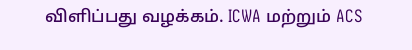விளிப்பது வழக்கம். ICWA மற்றும் ACS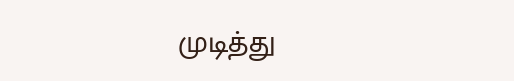முடித்து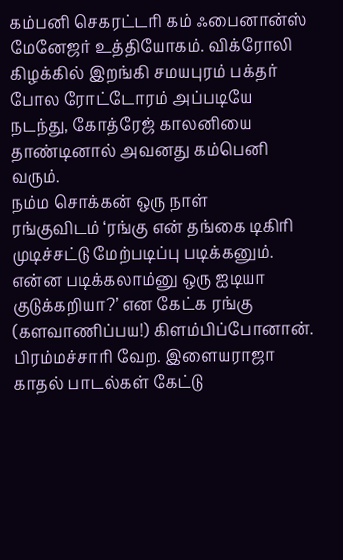கம்பனி செகரட்டரி கம் ஃபைனான்ஸ் மேனேஜர் உத்தியோகம். விக்ரோலி கிழக்கில் இறங்கி சமயபுரம் பக்தர் போல ரோட்டோரம் அப்படியே நடந்து, கோத்ரேஜ் காலனியை தாண்டினால் அவனது கம்பெனி வரும்.
நம்ம சொக்கன் ஒரு நாள்
ரங்குவிடம் ‘ரங்கு என் தங்கை டிகிரி முடிச்சட்டு மேற்படிப்பு படிக்கனும். என்ன படிக்கலாம்னு ஒரு ஐடியா குடுக்கறியா?’ என கேட்க ரங்கு (களவாணிப்பய!) கிளம்பிப்போனான். பிரம்மச்சாரி வேற. இளையராஜா காதல் பாடல்கள் கேட்டு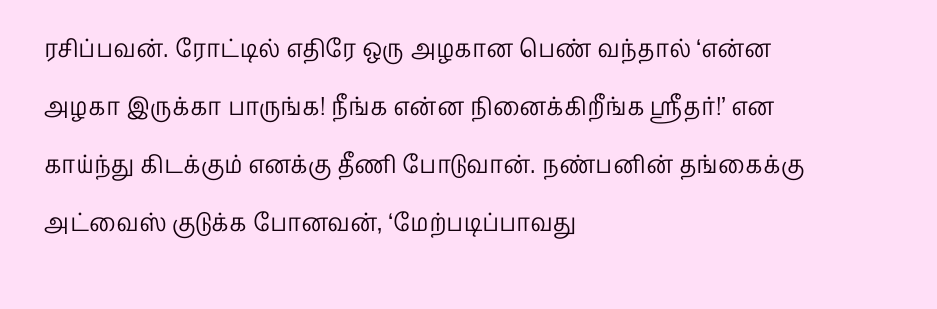ரசிப்பவன். ரோட்டில் எதிரே ஒரு அழகான பெண் வந்தால் ‘என்ன அழகா இருக்கா பாருங்க! நீங்க என்ன நினைக்கிறீங்க ஸ்ரீதர்!’ என காய்ந்து கிடக்கும் எனக்கு தீணி போடுவான். நண்பனின் தங்கைக்கு அட்வைஸ் குடுக்க போனவன், ‘மேற்படிப்பாவது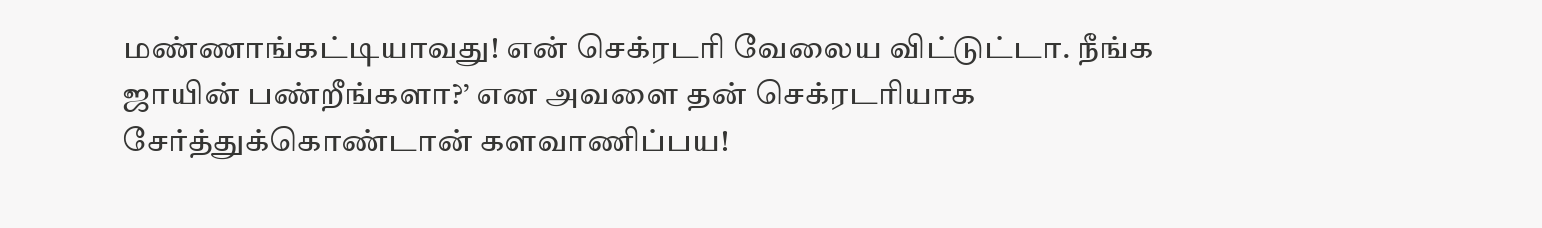மண்ணாங்கட்டியாவது! என் செக்ரடரி வேலைய விட்டுட்டா. நீங்க ஜாயின் பண்றீங்களா?’ என அவளை தன் செக்ரடரியாக சேர்த்துக்கொண்டான் களவாணிப்பய!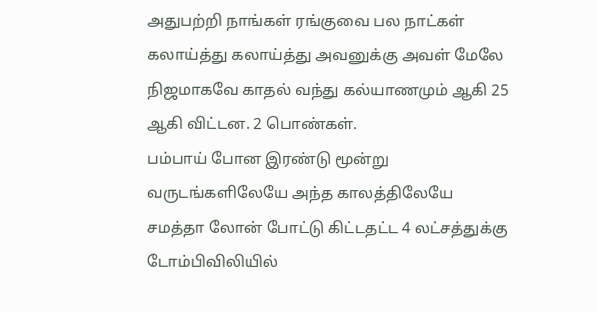அதுபற்றி நாங்கள் ரங்குவை பல நாட்கள் கலாய்த்து கலாய்த்து அவனுக்கு அவள் மேலே நிஜமாகவே காதல் வந்து கல்யாணமும் ஆகி 25 ஆகி விட்டன. 2 பொண்கள்.
பம்பாய் போன இரண்டு மூன்று வருடங்களிலேயே அந்த காலத்திலேயே சமத்தா லோன் போட்டு கிட்டதட்ட 4 லட்சத்துக்கு டோம்பிவிலியில்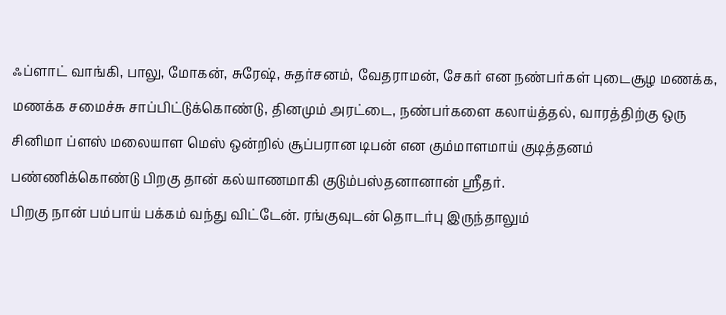ஃப்ளாட் வாங்கி, பாலு, மோகன், சுரேஷ், சுதர்சனம், வேதராமன், சேகர் என நண்பர்கள் புடைசூழ மணக்க, மணக்க சமைச்சு சாப்பிட்டுக்கொண்டு, தினமும் அரட்டை, நண்பர்களை கலாய்த்தல், வாரத்திற்கு ஒரு சினிமா ப்ளஸ் மலையாள மெஸ் ஒன்றில் சூப்பரான டிபன் என கும்மாளமாய் குடித்தனம் பண்ணிக்கொண்டு பிறகு தான் கல்யாணமாகி குடும்பஸ்தனானான் ஶ்ரீதர்.
பிறகு நான் பம்பாய் பக்கம் வந்து விட்டேன். ரங்குவுடன் தொடர்பு இருந்தாலும்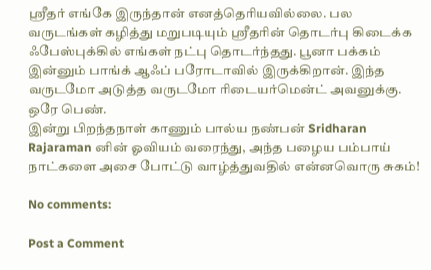ஶ்ரீதர் எங்கே இருந்தான் எனத்தெரியவில்லை. பல வருடங்கள் கழித்து மறுபடியும் ஶ்ரீதரின் தொடர்பு கிடைக்க ஃபேஸ்புக்கில் எங்கள் நட்பு தொடர்ந்தது. பூனா பக்கம் இன்னும் பாங்க் ஆஃப் பரோடாவில் இருக்கிறான். இந்த வருடமோ அடுத்த வருடமோ ரிடையர்மென்ட் அவனுக்கு. ஒரே பெண்.
இன்று பிறந்தநாள் காணும் பால்ய நண்பன் Sridharan Rajaraman னின் ஓவியம் வரைந்து, அந்த பழைய பம்பாய் நாட்களை அசை போட்டு வாழ்த்துவதில் என்னவொரு சுகம்!

No comments:

Post a Comment